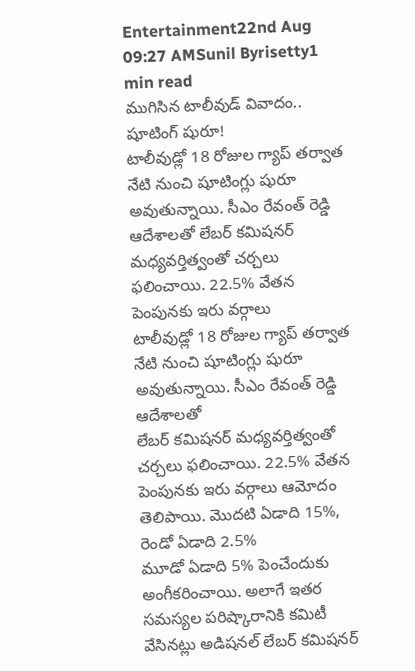Entertainment22nd Aug 09:27 AMSunil Byrisetty1 min read
ముగిసిన టాలీవుడ్ వివాదం.. షూటింగ్ షురూ!
టాలీవుడ్లో 18 రోజుల గ్యాప్ తర్వాత నేటి నుంచి షూటింగ్లు షురూ అవుతున్నాయి. సీఎం రేవంత్ రెడ్డి ఆదేశాలతో లేబర్ కమిషనర్ మధ్యవర్తిత్వంతో చర్చలు ఫలించాయి. 22.5% వేతన పెంపునకు ఇరు వర్గాలు
టాలీవుడ్లో 18 రోజుల గ్యాప్ తర్వాత నేటి నుంచి షూటింగ్లు షురూ అవుతున్నాయి. సీఎం రేవంత్ రెడ్డి ఆదేశాలతో
లేబర్ కమిషనర్ మధ్యవర్తిత్వంతో చర్చలు ఫలించాయి. 22.5% వేతన పెంపునకు ఇరు వర్గాలు ఆమోదం తెలిపాయి. మొదటి ఏడాది 15%, రెండో ఏడాది 2.5%
మూడో ఏడాది 5% పెంచేందుకు అంగీకరించాయి. అలాగే ఇతర సమస్యల పరిష్కారానికి కమిటీ వేసినట్లు అడిషనల్ లేబర్ కమిషనర్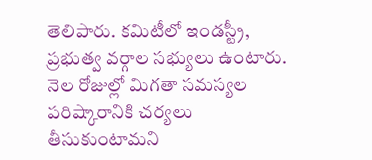తెలిపారు. కమిటీలో ఇండస్ట్రీ, ప్రభుత్వ వర్గాల సభ్యులు ఉంటారు. నెల రోజుల్లో మిగతా సమస్యల పరిష్కారానికి చర్యలు తీసుకుంటామని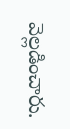వెల్లడించారు.